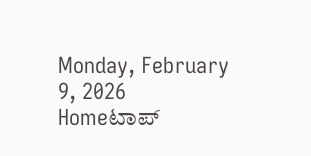Monday, February 9, 2026
Homeಟಾಪ್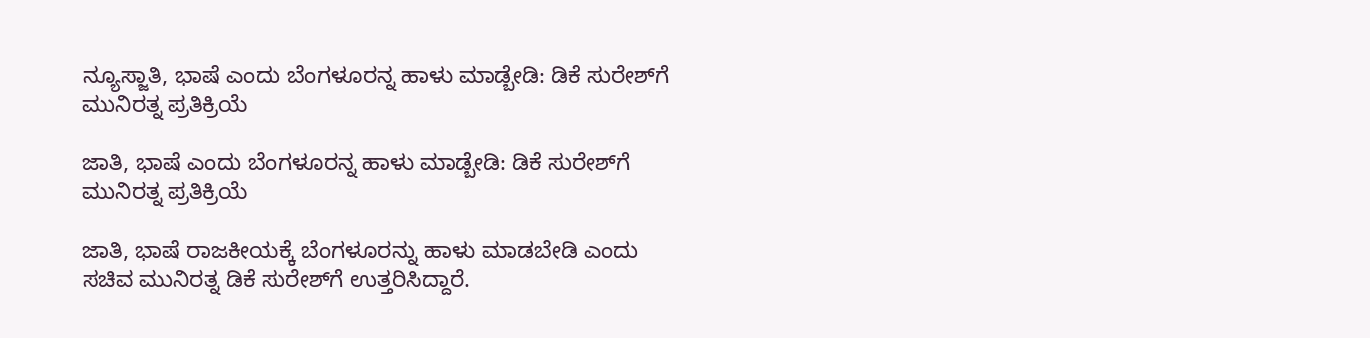ನ್ಯೂಸ್ಜಾತಿ, ಭಾಷೆ ಎಂದು ಬೆಂಗಳೂರನ್ನ ಹಾಳು ಮಾಡ್ಬೇಡಿ: ಡಿಕೆ ಸುರೇಶ್‌ಗೆ ಮುನಿರತ್ನ ಪ್ರತಿಕ್ರಿಯೆ

ಜಾತಿ, ಭಾಷೆ ಎಂದು ಬೆಂಗಳೂರನ್ನ ಹಾಳು ಮಾಡ್ಬೇಡಿ: ಡಿಕೆ ಸುರೇಶ್‌ಗೆ ಮುನಿರತ್ನ ಪ್ರತಿಕ್ರಿಯೆ

ಜಾತಿ, ಭಾಷೆ ರಾಜಕೀಯಕ್ಕೆ ಬೆಂಗಳೂರನ್ನು ಹಾಳು ಮಾಡಬೇಡಿ ಎಂದು ಸಚಿವ ಮುನಿರತ್ನ ಡಿಕೆ ಸುರೇಶ್‌ಗೆ ಉತ್ತರಿಸಿದ್ದಾರೆ.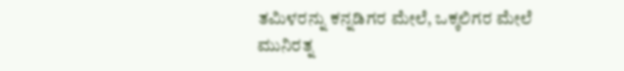ತಮಿಳರನ್ನು ಕನ್ನಡಿಗರ ಮೇಲೆ, ಒಕ್ಕಲಿಗರ ಮೇಲೆ ಮುನಿರತ್ನ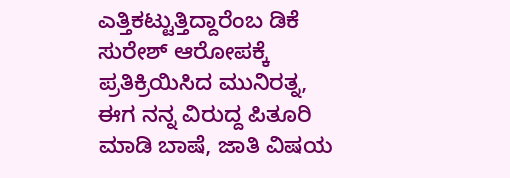ಎತ್ತಿಕಟ್ಟುತ್ತಿದ್ದಾರೆಂಬ ಡಿಕೆ ಸುರೇಶ್‌ ಆರೋಪಕ್ಕೆ ಪ್ರತಿಕ್ರಿಯಿಸಿದ ಮುನಿರತ್ನ, ಈಗ ನನ್ನ ವಿರುದ್ದ ಪಿತೂರಿ ಮಾಡಿ ಬಾಷೆ, ಜಾತಿ ವಿಷಯ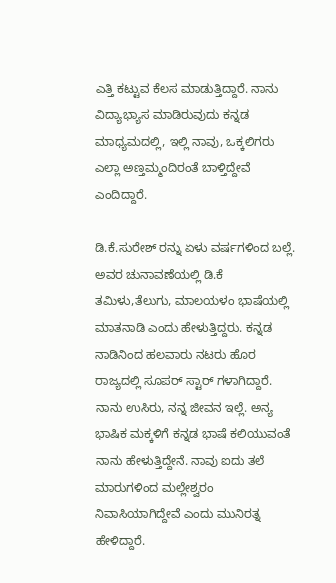ಎತ್ತಿ ಕಟ್ಟುವ ಕೆಲಸ ಮಾಡುತ್ತಿದ್ದಾರೆ. ನಾನು ವಿದ್ಯಾಭ್ಯಾಸ ಮಾಡಿರುವುದು ಕನ್ನಡ ಮಾಧ್ಯಮದಲ್ಲಿ, ಇಲ್ಲಿ ನಾವು, ಒಕ್ಕಲಿಗರು ಎಲ್ಲಾ ಅಣ್ತಮ್ಮಂದಿರಂತೆ ಬಾಳ್ತಿದ್ದೇವೆ ಎಂದಿದ್ದಾರೆ.

ಡಿ.ಕೆ.ಸುರೇಶ್ ರನ್ನು ಏಳು ವರ್ಷಗಳಿಂದ ಬಲ್ಲೆ. ಅವರ ಚುನಾವಣೆಯಲ್ಲಿ ಡಿ.ಕೆ ತಮಿಳು,ತೆಲುಗು, ಮಾಲಯಳಂ ಭಾಷೆಯಲ್ಲಿ ಮಾತನಾಡಿ ಎಂದು ಹೇಳುತ್ತಿದ್ದರು. ಕನ್ನಡ ನಾಡಿನಿಂದ ಹಲವಾರು ನಟರು ಹೊರ ರಾಜ್ಯದಲ್ಲಿ ಸೂಪರ್ ಸ್ಟಾರ್ ಗಳಾಗಿದ್ದಾರೆ. ನಾನು ಉಸಿರು, ನನ್ನ ಜೀವನ ಇಲ್ಲೆ. ಅನ್ಯ ಭಾಷಿಕ ಮಕ್ಕಳಿಗೆ ಕನ್ನಡ ಭಾಷೆ ಕಲಿಯುವಂತೆ ನಾನು ಹೇಳುತ್ತಿದ್ದೇನೆ. ನಾವು ಐದು ತಲೆ ಮಾರುಗಳಿಂದ ಮಲ್ಲೇಶ್ವರಂ ನಿವಾಸಿಯಾಗಿದ್ದೇವೆ ಎಂದು ಮುನಿರತ್ನ ಹೇಳಿದ್ದಾರೆ.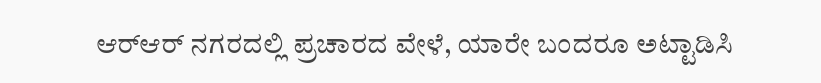ಆರ್‌ಆರ್‌ ನಗರದಲ್ಲಿ ಪ್ರಚಾರದ ವೇಳೆ, ಯಾರೇ ಬಂದರೂ ಅಟ್ಟಾಡಿಸಿ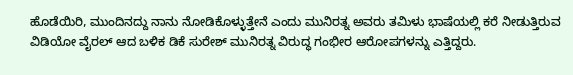ಹೊಡೆಯಿರಿ, ಮುಂದಿನದ್ದು ನಾನು ನೋಡಿಕೊಳ್ಳುತ್ತೇನೆ ಎಂದು ಮುನಿರತ್ನ ಅವರು ತಮಿಳು ಭಾಷೆಯಲ್ಲಿ ಕರೆ ನೀಡುತ್ತಿರುವ ವಿಡಿಯೋ ವೈರಲ್‌ ಆದ ಬಳಿಕ ಡಿಕೆ ಸುರೇಶ್‌ ಮುನಿರತ್ನ ವಿರುದ್ಧ ಗಂಭೀರ ಆರೋಪಗಳನ್ನು ಎತ್ತಿದ್ದರು.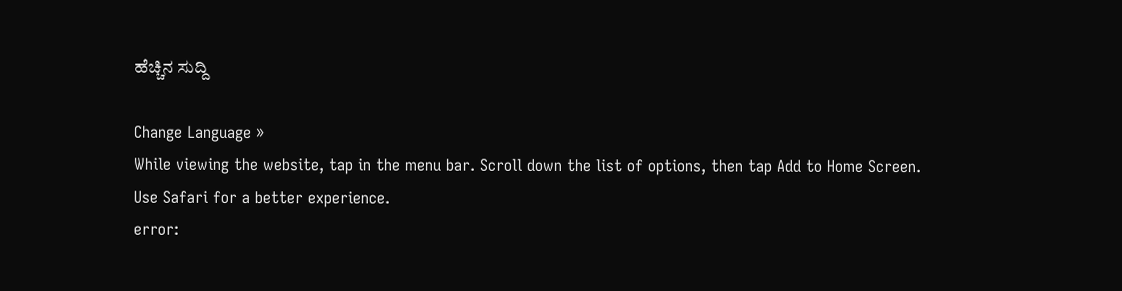ಹೆಚ್ಚಿನ ಸುದ್ದಿ

Change Language »
While viewing the website, tap in the menu bar. Scroll down the list of options, then tap Add to Home Screen.
Use Safari for a better experience.
error: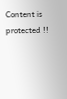Content is protected !!